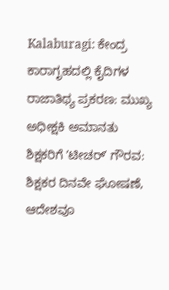Kalaburagi: ಕೇಂದ್ರ ಕಾರಾಗೃಹದಲ್ಲಿ ಕೈದಿಗಳ ರಾಜಾತಿಥ್ಯ ಪ್ರಕರಣ: ಮುಖ್ಯ ಅಧೀಕ್ಷಕಿ ಅಮಾನತು
ಶಿಕ್ಷಕರಿಗೆ ʼಟೀಚರ್ʼ ಗೌರವ: ಶಿಕ್ಷಕರ ದಿನವೇ ಘೋಷಣೆ, ಆದೇಶವೂ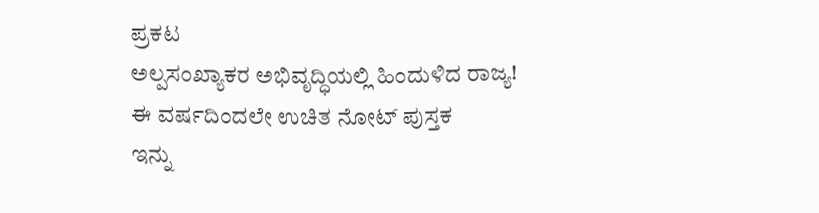ಪ್ರಕಟ
ಅಲ್ಪಸಂಖ್ಯಾಕರ ಅಭಿವೃದ್ಧಿಯಲ್ಲಿ ಹಿಂದುಳಿದ ರಾಜ್ಯ!
ಈ ವರ್ಷದಿಂದಲೇ ಉಚಿತ ನೋಟ್ ಪುಸ್ತಕ
ಇನ್ನು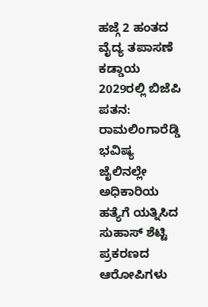ಹಜ್ಗೆ 2 ಹಂತದ ವೈದ್ಯ ತಪಾಸಣೆ ಕಡ್ಡಾಯ
2029ರಲ್ಲಿ ಬಿಜೆಪಿ ಪತನ: ರಾಮಲಿಂಗಾರೆಡ್ಡಿ ಭವಿಷ್ಯ
ಜೈಲಿನಲ್ಲೇ ಅಧಿಕಾರಿಯ ಹತ್ಯೆಗೆ ಯತ್ನಿಸಿದ ಸುಹಾಸ್ ಶೆಟ್ಟಿ ಪ್ರಕರಣದ ಆರೋಪಿಗಳು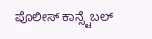ಪೊಲೀಸ್ ಕಾನ್ಸ್ಟೆಬಲ್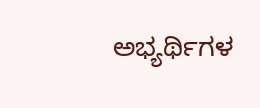ಅಭ್ಯರ್ಥಿಗಳ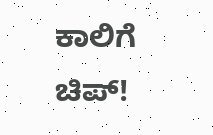ಕಾಲಿಗೆ ಚಿಪ್!